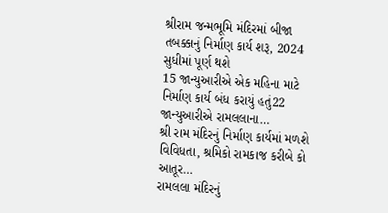શ્રીરામ જન્મભૂમિ મંદિરમાં બીજા તબક્કાનું નિર્માણ કાર્ય શરૂ, 2024 સુધીમાં પૂર્ણ થશે
15 જાન્યુઆરીએ એક મહિના માટે નિર્માણ કાર્ય બંધ કરાયું હતું22 જાન્યુઆરીએ રામલલાના…
શ્રી રામ મંદિરનું નિર્માણ કાર્યમાં મળશે વિવિધતા, શ્રમિકો રામકાજ કરીબે કો આતૂર…
રામલલા મંદિરનું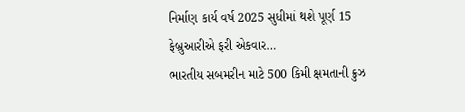નિર્માણ કાર્ય વર્ષ 2025 સુધીમાં થશે પૂર્ણ 15 ફેબ્રુઆરીએ ફરી એકવાર…
ભારતીય સબમરીન માટે 500 કિમી ક્ષમતાની ક્રુઝ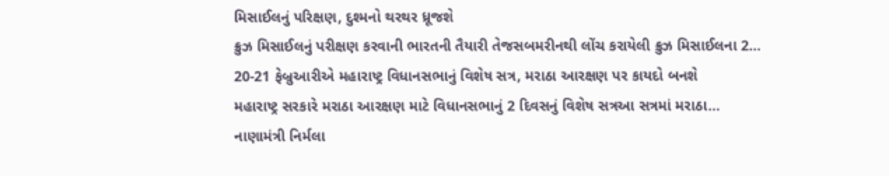મિસાઈલનું પરિક્ષણ, દુશ્મનો થરથર ધ્રૂજશે
ક્રુઝ મિસાઈલનું પરીક્ષણ કરવાની ભારતની તૈયારી તેજસબમરીનથી લોંચ કરાયેલી ક્રુઝ મિસાઈલના 2…
20-21 ફેબ્રુઆરીએ મહારાષ્ટ્ર વિધાનસભાનું વિશેષ સત્ર, મરાઠા આરક્ષણ પર કાયદો બનશે
મહારાષ્ટ્ર સરકારે મરાઠા આરક્ષણ માટે વિધાનસભાનું 2 દિવસનું વિશેષ સત્રઆ સત્રમાં મરાઠા…
નાણામંત્રી નિર્મલા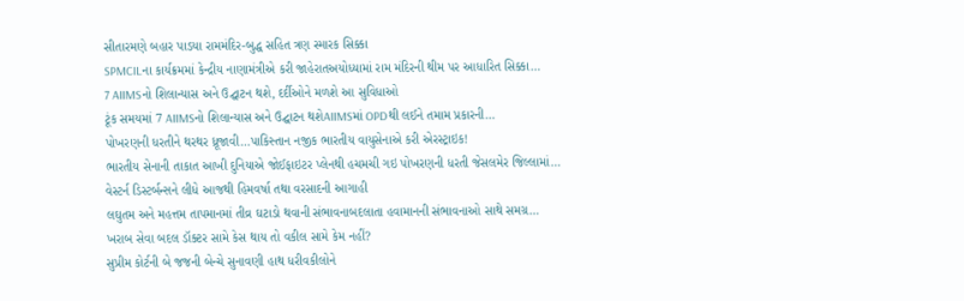સીતારમણે બહાર પાડયા રામમંદિર-બુદ્ધ સહિત ત્રણ સ્મારક સિક્કા
SPMCILના કાર્યક્રમમાં કેન્દ્રીય નાણામંત્રીએ કરી જાહેરાતઅયોધ્યામાં રામ મંદિરની થીમ પર આધારિત સિક્કા…
7 AIIMSનો શિલાન્યાસ અને ઉદ્ઘાટન થશે, દર્દીઓને મળશે આ સુવિધાઓ
ટૂંક સમયમાં 7 AIIMSનો શિલાન્યાસ અને ઉદ્ઘાટન થશેAIIMSમાં OPDથી લઈને તમામ પ્રકારની…
પોખરણની ધરતીને થરથર ધ્રૂજાવી…પાકિસ્તાન નજીક ભારતીય વાયુસેનાએ કરી એરસ્ટ્રાઇક!
ભારતીય સેનાની તાકાત આખી દુનિયાએ જોઈફાઇટર પ્લેનથી હચમચી ગઇ પોખરણની ધરતી જેસલમેર જિલ્લામાં…
વેસ્ટર્ન ડિસ્ટર્બન્સને લીધે આજથી હિમવર્ષા તથા વરસાદની આગાહી
લઘુતમ અને મહત્તમ તાપમાનમાં તીવ્ર ઘટાડો થવાની સંભાવનાબદલાતા હવામાનની સંભાવનાઓ સાથે સમગ્ર…
ખરાબ સેવા બદલ ડૉક્ટર સામે કેસ થાય તો વકીલ સામે કેમ નહીં?
સુપ્રીમ કોર્ટની બે જજની બેન્ચે સુનાવણી હાથ ધરીવકીલોને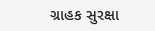ગ્રાહક સુરક્ષા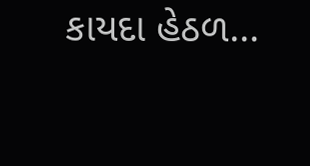કાયદા હેઠળ…